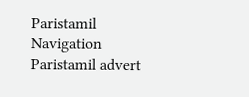Paristamil Navigation Paristamil advert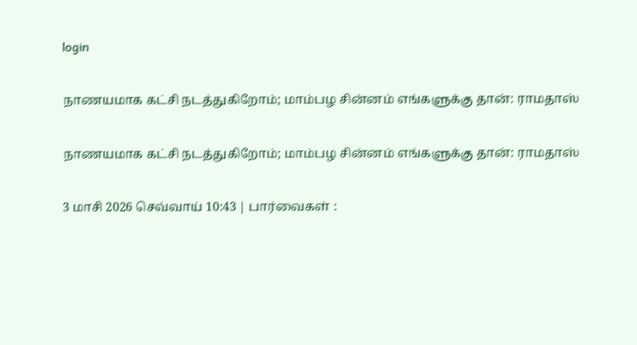login

நாணயமாக கட்சி நடத்துகிறோம்; மாம்பழ சின்னம் எங்களுக்கு தான்: ராமதாஸ்

நாணயமாக கட்சி நடத்துகிறோம்; மாம்பழ சின்னம் எங்களுக்கு தான்: ராமதாஸ்

3 மாசி 2026 செவ்வாய் 10:43 | பார்வைகள் :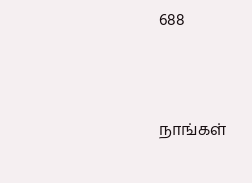688



நாங்கள்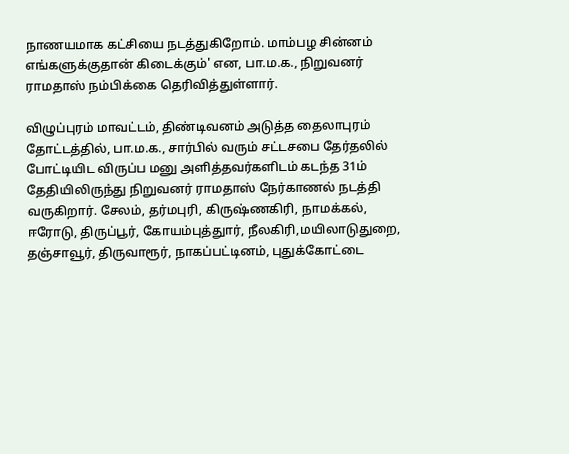நாணயமாக கட்சியை நடத்துகிறோம். மாம்பழ சின்னம் எங்களுக்குதான் கிடைக்கும்' என, பா.ம.க., நிறுவனர் ராமதாஸ் நம்பிக்கை தெரிவித்துள்ளார்.

விழுப்புரம் மாவட்டம், திண்டிவனம் அடுத்த தைலாபுரம் தோட்டத்தில், பா.ம.க., சார்பில் வரும் சட்டசபை தேர்தலில் போட்டியிட விருப்ப மனு அளித்தவர்களிடம் கடந்த 31ம் தேதியிலிருந்து நிறுவனர் ராமதாஸ் நேர்காணல் நடத்தி வருகிறார். சேலம், தர்மபுரி, கிருஷ்ணகிரி, நாமக்கல், ஈரோடு, திருப்பூர், கோயம்புத்துார், நீலகிரி,மயிலாடுதுறை, தஞ்சாவூர், திருவாரூர், நாகப்பட்டினம், புதுக்கோட்டை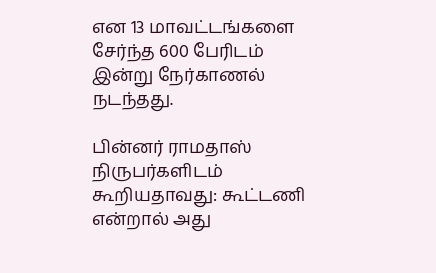என 13 மாவட்டங்களை சேர்ந்த 600 பேரிடம் இன்று நேர்காணல் நடந்தது.

பின்னர் ராமதாஸ் நிருபர்களிடம் கூறியதாவது: கூட்டணி என்றால் அது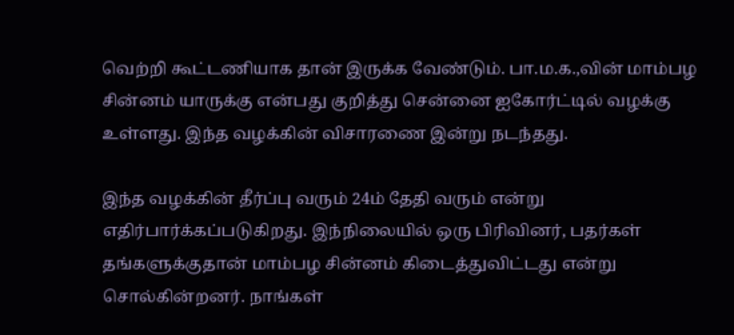வெற்றி கூட்டணியாக தான் இருக்க வேண்டும். பா.ம.க.,வின் மாம்பழ சின்னம் யாருக்கு என்பது குறித்து சென்னை ஐகோர்ட்டில் வழக்கு உள்ளது. இந்த வழக்கின் விசாரணை இன்று நடந்தது.

இந்த வழக்கின் தீர்ப்பு வரும் 24ம் தேதி வரும் என்று எதிர்பார்க்கப்படுகிறது. இந்நிலையில் ஒரு பிரிவினர், பதர்கள் தங்களுக்குதான் மாம்பழ சின்னம் கிடைத்துவிட்டது என்று சொல்கின்றனர். நாங்கள்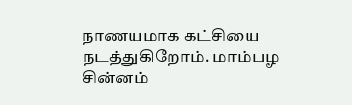நாணயமாக கட்சியை நடத்துகிறோம். மாம்பழ சின்னம்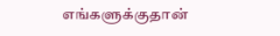எங்களுக்குதான்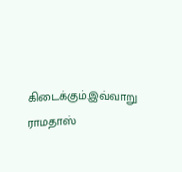கிடைக்கும்.இவ்வாறு ராமதாஸ்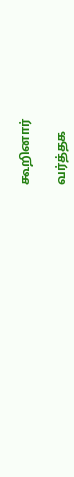கூறினார்

வர்த்தக‌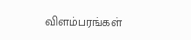விளம்பரங்கள்